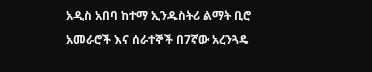አዲስ አበባ ከተማ ኢንዱስትሪ ልማት ቢሮ አመራሮች እና ሰራተኞች በ7ኛው አረንጓዴ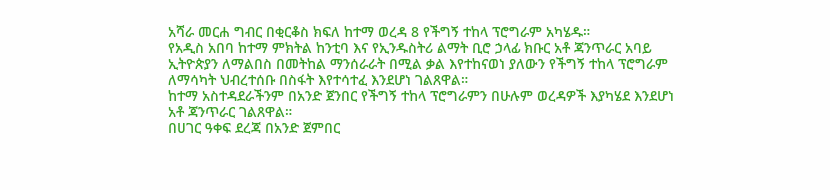አሻራ መርሐ ግብር በቂርቆስ ክፍለ ከተማ ወረዳ 8 የችግኝ ተከላ ፕሮግራም አካሄዱ።
የአዲስ አበባ ከተማ ምክትል ከንቲባ እና የኢንዱስትሪ ልማት ቢሮ ኃላፊ ክቡር አቶ ጃንጥራር አባይ ኢትዮጵያን ለማልበስ በመትከል ማንሰራራት በሚል ቃል እየተከናወነ ያለውን የችግኝ ተከላ ፕሮግራም ለማሳካት ህብረተሰቡ በስፋት እየተሳተፈ እንደሆነ ገልጸዋል።
ከተማ አስተዳደራችንም በአንድ ጀንበር የችግኝ ተከላ ፕሮግራምን በሁሉም ወረዳዎች እያካሄደ እንደሆነ አቶ ጃንጥራር ገልጸዋል።
በሀገር ዓቀፍ ደረጃ በአንድ ጀምበር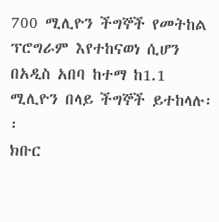700 ሚሊዮን ችግኞች የመትከል ፕሮግራም እየተከናወነ ሲሆን በአዲስ አበባ ከተማ ከ1.1 ሚሊዮን በላይ ችግኞች ይተከላሉ፡፡
ክቡር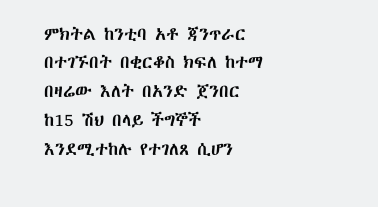ምክትል ከንቲባ አቶ ጃንጥራር በተገኙበት በቂርቆስ ክፍለ ከተማ በዛሬው እለት በአንድ ጀንበር ከ15 ሽህ በላይ ችግኞች እንደሚተከሉ የተገለጸ ሲሆን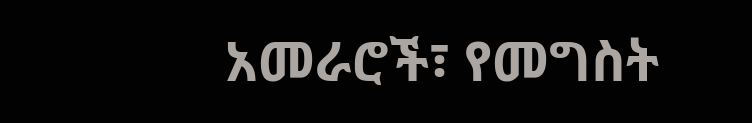አመራሮች፣ የመግስት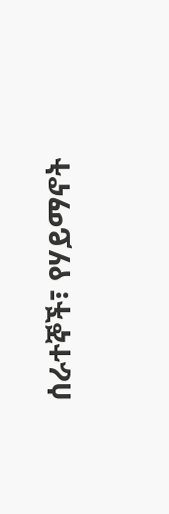ሰራተኞች፣ የሃይማኖት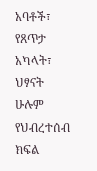አባቶች፣ የጸጥታ አካላት፣ ህፃናት ሁሉም የህብረተሰብ ክፍል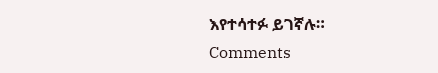እየተሳተፉ ይገኛሉ።
Comments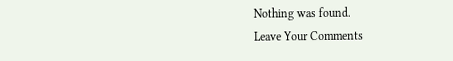Nothing was found.
Leave Your Comments